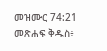መዝሙር 74:21 መጽሐፍ ቅዱስ፥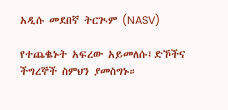አዲሱ መደበኛ ትርጒም (NASV)

የተጨቈኑት አፍረው አይመለሱ፤ድኾችና ችግረኞች ስምህን ያመስግኑ።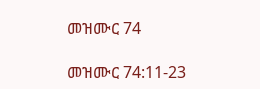መዝሙር 74

መዝሙር 74:11-23